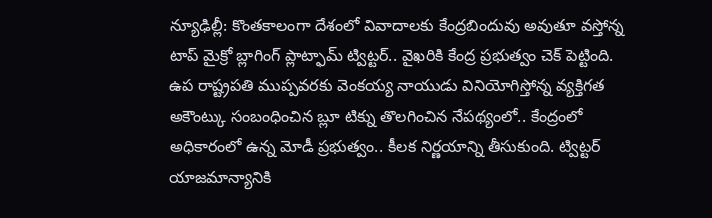న్యూఢిల్లీ: కొంతకాలంగా దేశంలో వివాదాలకు కేంద్రబిందువు అవుతూ వస్తోన్న టాప్ మైక్రో బ్లాగింగ్ ప్లాట్ఫామ్ ట్విట్టర్.. వైఖరికి కేంద్ర ప్రభుత్వం చెక్ పెట్టింది. ఉప రాష్ట్రపతి ముప్పవరకు వెంకయ్య నాయుడు వినియోగిస్తోన్న వ్యక్తిగత అకౌంట్కు సంబంధించిన బ్లూ టిక్ను తొలగించిన నేపథ్యంలో.. కేంద్రంలో అధికారంలో ఉన్న మోడీ ప్రభుత్వం.. కీలక నిర్ణయాన్ని తీసుకుంది. ట్విట్టర్ యాజమాన్యానికి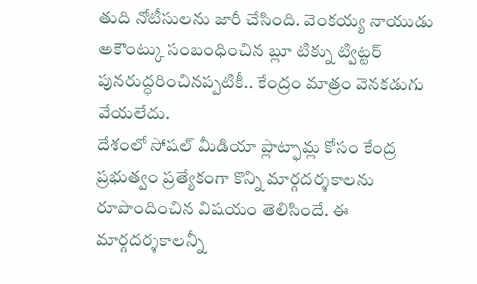తుది నోటీసులను జారీ చేసింది. వెంకయ్య నాయుడు అకౌంట్కు సంబంధించిన బ్లూ టిక్ను ట్విట్టర్ పునరుద్ధరించినప్పటికీ.. కేంద్రం మాత్రం వెనకడుగు వేయలేదు.
దేశంలో సోషల్ మీడియా ప్లాట్ఫామ్ల కోసం కేంద్ర ప్రభుత్వం ప్రత్యేకంగా కొన్ని మార్గదర్శకాలను రూపొందించిన విషయం తెలిసిందే. ఈ మార్గదర్శకాలన్నీ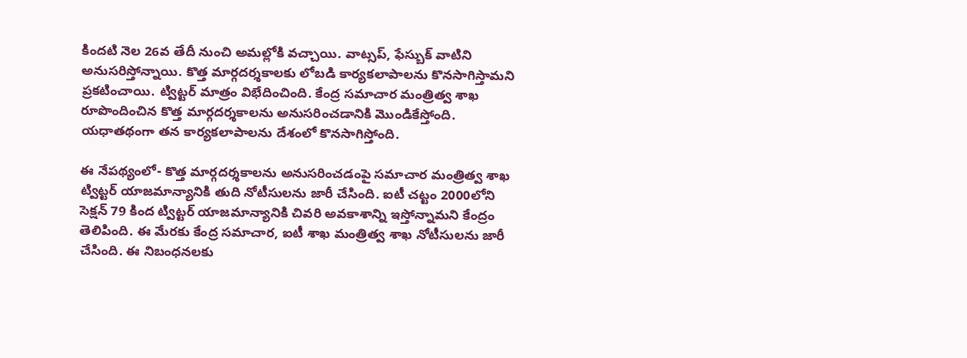కిందటి నెల 26వ తేదీ నుంచి అమల్లోకి వచ్చాయి. వాట్సప్, ఫేస్బుక్ వాటిని అనుసరిస్తోన్నాయి. కొత్త మార్గదర్శకాలకు లోబడి కార్యకలాపాలను కొనసాగిస్తామని ప్రకటించాయి. ట్విట్టర్ మాత్రం విభేదించింది. కేంద్ర సమాచార మంత్రిత్వ శాఖ రూపొందించిన కొత్త మార్గదర్శకాలను అనుసరించడానికి మొండికేస్తోంది. యధాతథంగా తన కార్యకలాపాలను దేశంలో కొనసాగిస్తోంది.

ఈ నేపథ్యంలో- కొత్త మార్గదర్శకాలను అనుసరించడంపై సమాచార మంత్రిత్వ శాఖ ట్విట్టర్ యాజమాన్యానికి తుది నోటీసులను జారీ చేసింది. ఐటీ చట్టం 2000లోని సెక్షన్ 79 కింద ట్విట్టర్ యాజమాన్యానికి చివరి అవకాశాన్ని ఇస్తోన్నామని కేంద్రం తెలిపింది. ఈ మేరకు కేంద్ర సమాచార, ఐటీ శాఖ మంత్రిత్వ శాఖ నోటీసులను జారీ చేసింది. ఈ నిబంధనలకు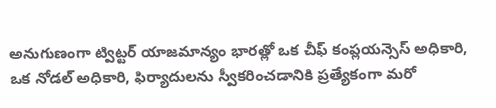అనుగుణంగా ట్విట్టర్ యాజమాన్యం భారత్లో ఒక చీఫ్ కంప్లయన్సెస్ అధికారి, ఒక నోడల్ అధికారి, ఫిర్యాదులను స్వీకరించడానికి ప్రత్యేకంగా మరో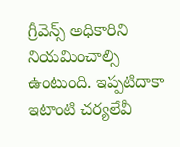గ్రీవెన్స్ అధికారిని నియమించాల్సి ఉంటుంది. ఇప్పటిదాకా ఇటాంటి చర్యలేవీ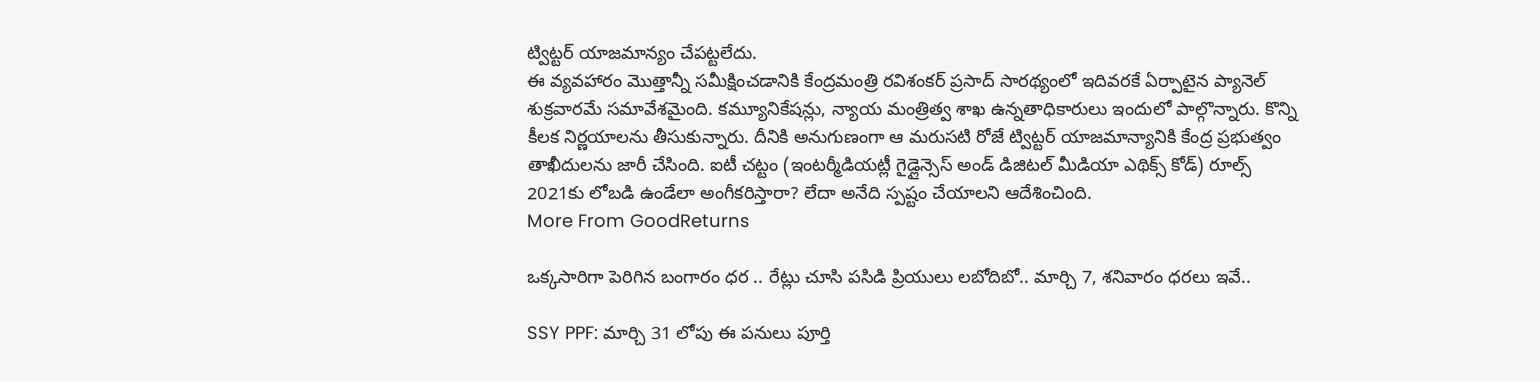ట్విట్టర్ యాజమాన్యం చేపట్టలేదు.
ఈ వ్యవహారం మొత్తాన్నీ సమీక్షించడానికి కేంద్రమంత్రి రవిశంకర్ ప్రసాద్ సారథ్యంలో ఇదివరకే ఏర్పాటైన ప్యానెల్ శుక్రవారమే సమావేశమైంది. కమ్యూనికేషన్లు, న్యాయ మంత్రిత్వ శాఖ ఉన్నతాధికారులు ఇందులో పాల్గొన్నారు. కొన్ని కీలక నిర్ణయాలను తీసుకున్నారు. దీనికి అనుగుణంగా ఆ మరుసటి రోజే ట్విట్టర్ యాజమాన్యానికి కేంద్ర ప్రభుత్వం తాఖీదులను జారీ చేసింది. ఐటీ చట్టం (ఇంటర్మీడియట్లీ గైడ్లైన్సెస్ అండ్ డిజిటల్ మీడియా ఎథిక్స్ కోడ్) రూల్స్ 2021కు లోబడి ఉండేలా అంగీకరిస్తారా? లేదా అనేది స్పష్టం చేయాలని ఆదేశించింది.
More From GoodReturns

ఒక్కసారిగా పెరిగిన బంగారం ధర .. రేట్లు చూసి పసిడి ప్రియులు లబోదిబో.. మార్చి 7, శనివారం ధరలు ఇవే..

SSY PPF: మార్చి 31 లోపు ఈ పనులు పూర్తి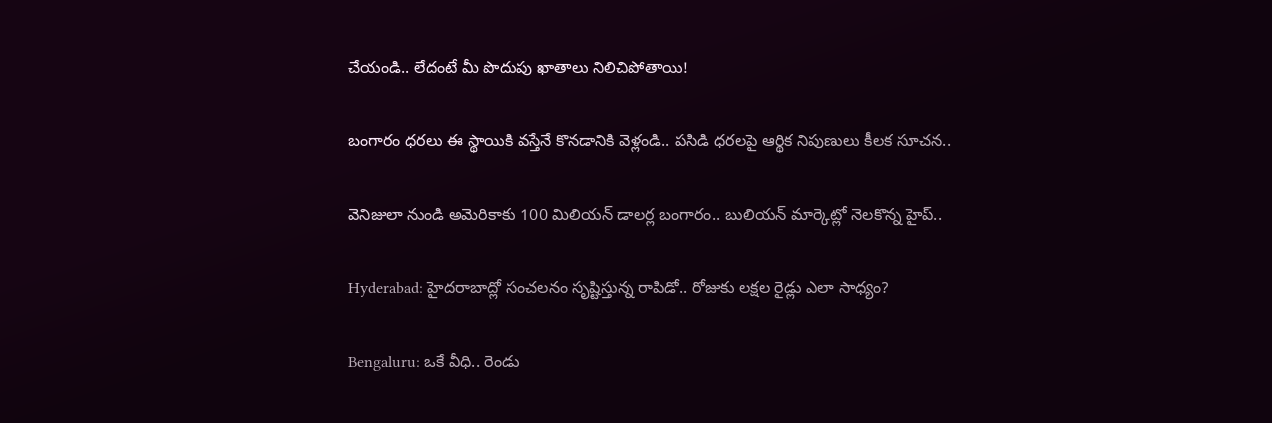చేయండి.. లేదంటే మీ పొదుపు ఖాతాలు నిలిచిపోతాయి!

బంగారం ధరలు ఈ స్థాయికి వస్తేనే కొనడానికి వెళ్లండి.. పసిడి ధరలపై ఆర్థిక నిపుణులు కీలక సూచన..

వెనిజులా నుండి అమెరికాకు 100 మిలియన్ డాలర్ల బంగారం.. బులియన్ మార్కెట్లో నెలకొన్న హైప్..

Hyderabad: హైదరాబాద్లో సంచలనం సృష్టిస్తున్న రాపిడో.. రోజుకు లక్షల రైడ్లు ఎలా సాధ్యం?

Bengaluru: ఒకే వీధి.. రెండు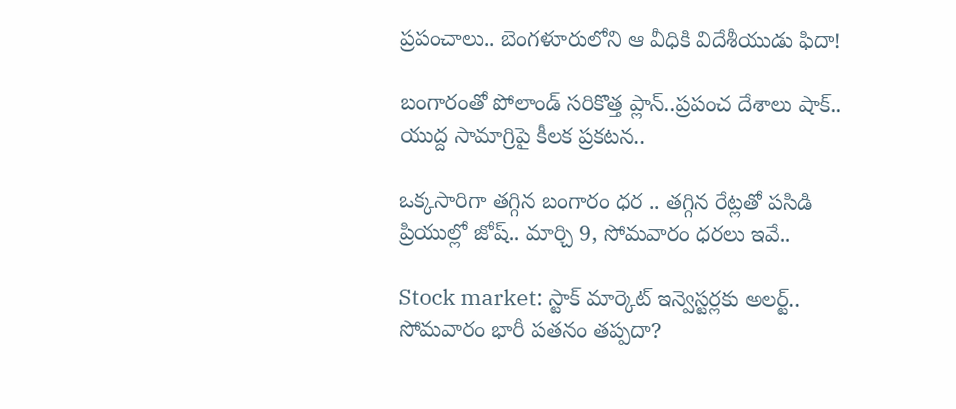ప్రపంచాలు.. బెంగళూరులోని ఆ వీధికి విదేశీయుడు ఫిదా!

బంగారంతో పోలాండ్ సరికొత్త ప్లాన్..ప్రపంచ దేశాలు షాక్.. యుద్ద సామాగ్రిపై కీలక ప్రకటన..

ఒక్కసారిగా తగ్గిన బంగారం ధర .. తగ్గిన రేట్లతో పసిడి ప్రియుల్లో జోష్.. మార్చి 9, సోమవారం ధరలు ఇవే..

Stock market: స్టాక్ మార్కెట్ ఇన్వెస్టర్లకు అలర్ట్.. సోమవారం భారీ పతనం తప్పదా?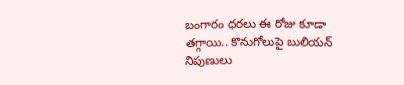బంగారం ధరలు ఈ రోజు కూడా తగ్గాయి.. కొనుగోలుపై బులియన్ నిపుణులు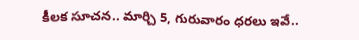కీలక సూచన.. మార్చి 5, గురువారం ధరలు ఇవే..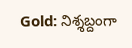Gold: నిశ్శబ్దంగా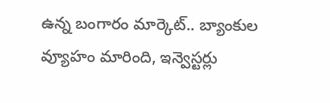ఉన్న బంగారం మార్కెట్.. బ్యాంకుల వ్యూహం మారింది, ఇన్వెస్టర్లు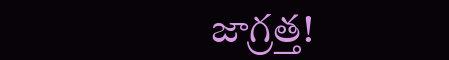జాగ్రత్త!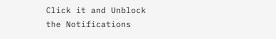Click it and Unblock the Notifications